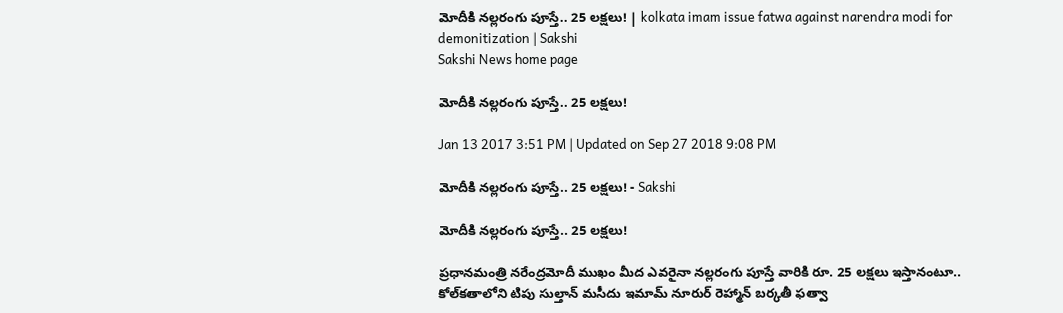మోదీకి నల్లరంగు పూస్తే.. 25 లక్షలు! | kolkata imam issue fatwa against narendra modi for demonitization | Sakshi
Sakshi News home page

మోదీకి నల్లరంగు పూస్తే.. 25 లక్షలు!

Jan 13 2017 3:51 PM | Updated on Sep 27 2018 9:08 PM

మోదీకి నల్లరంగు పూస్తే.. 25 లక్షలు! - Sakshi

మోదీకి నల్లరంగు పూస్తే.. 25 లక్షలు!

ప్రధానమంత్రి నరేంద్రమోదీ ముఖం మీద ఎవరైనా నల్లరంగు పూస్తే వారికి రూ. 25 లక్షలు ఇస్తానంటూ.. కోల్‌కతాలోని టిపు సుల్తాన్ మసీదు ఇమామ్ నూరుర్ రెహ్మాన్ బర్కతీ ఫత్వా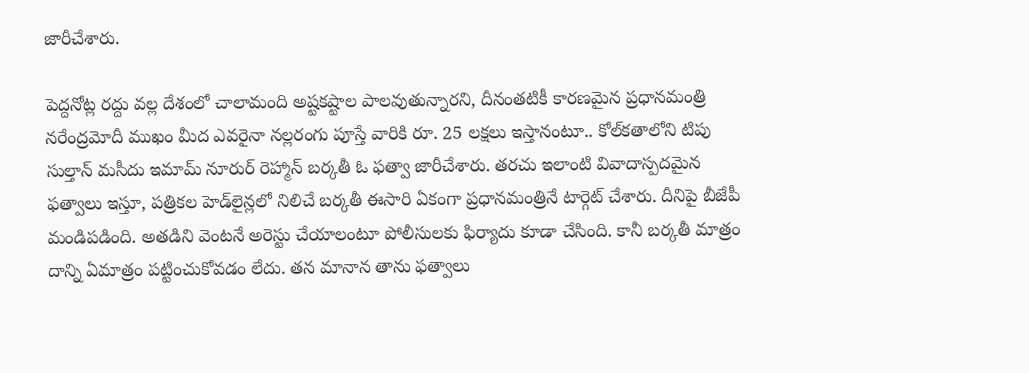జారీచేశారు.

పెద్దనోట్ల రద్దు వల్ల దేశంలో చాలామంది అష్టకష్టాల పాలవుతున్నారని, దీనంతటికీ కారణమైన ప్రధానమంత్రి నరేంద్రమోదీ ముఖం మీద ఎవరైనా నల్లరంగు పూస్తే వారికి రూ. 25 లక్షలు ఇస్తానంటూ.. కోల్‌కతాలోని టిపు సుల్తాన్ మసీదు ఇమామ్ నూరుర్ రెహ్మాన్ బర్కతీ ఓ ఫత్వా జారీచేశారు. తరచు ఇలాంటి వివాదాస్పదమైన ఫత్వాలు ఇస్తూ, పత్రికల హెడ్‌లైన్లలో నిలిచే బర్కతీ ఈసారి ఏకంగా ప్రధానమంత్రినే టార్గెట్ చేశారు. దీనిపై బీజేపీ మండిపడింది. అతడిని వెంటనే అరెస్టు చేయాలంటూ పోలీసులకు ఫిర్యాదు కూడా చేసింది. కానీ బర్కతీ మాత్రం దాన్ని ఏమాత్రం పట్టించుకోవడం లేదు. తన మానాన తాను ఫత్వాలు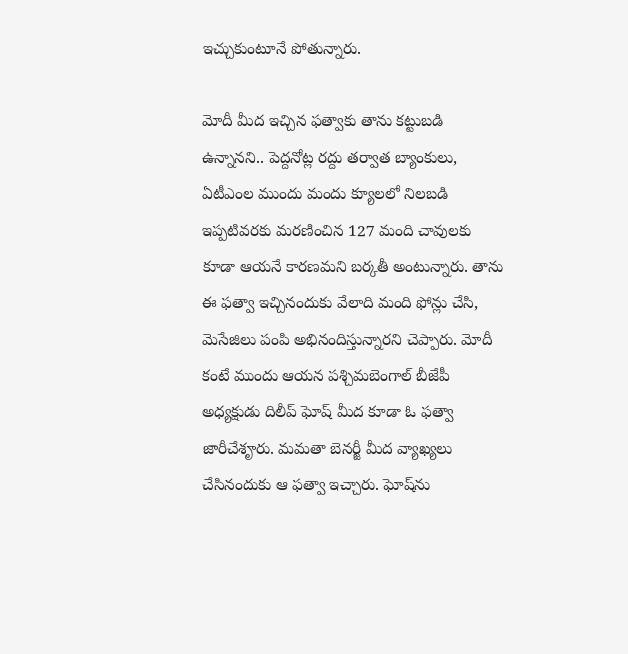ఇచ్చుకుంటూనే పోతున్నారు.

మోదీ మీద ఇచ్చిన ఫత్వాకు తాను కట్టుబడి ఉన్నానని.. పెద్దనోట్ల రద్దు తర్వాత బ్యాంకులు, ఏటీఎంల ముందు మందు క్యూలలో నిలబడి ఇప్పటివరకు మరణించిన 127 మంది చావులకు కూడా ఆయనే కారణమని బర్కతీ అంటున్నారు. తాను ఈ ఫత్వా ఇచ్చినందుకు వేలాది మంది ఫోన్లు చేసి, మెసేజిలు పంపి అభినందిస్తున్నారని చెప్పారు. మోదీ కంటే ముందు ఆయన పశ్చిమబెంగాల్ బీజేపీ అధ్యక్షుడు దిలీప్ ఘోష్ మీద కూడా ఓ ఫత్వా జారీచేశౄరు. మమతా బెనర్జీ మీద వ్యాఖ్యలు చేసినందుకు ఆ ఫత్వా ఇచ్చారు. ఘోష్‌ను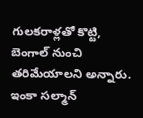గులకరాళ్లతో కొట్టి, బెంగాల్ నుంచి తరిమేయాలని అన్నారు. ఇంకా సల్మాన్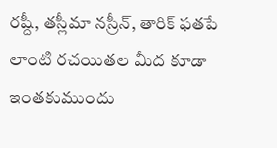రష్దీ, తస్లీమా నస్రీన్, తారిక్ ఫతపే లాంటి రచయితల మీద కూడా ఇంతకుముందు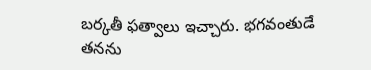బర్కతీ ఫత్వాలు ఇచ్చారు. భగవంతుడే తనను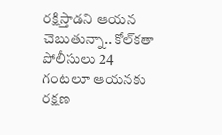రక్షిస్తాడని ఆయన చెబుతున్నా.. కోల్‌కతా పోలీసులు 24 గంటలూ ఆయనకు రక్షణ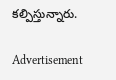కల్పిస్తున్నారు.

Advertisement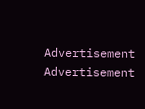Advertisement
Advertisement